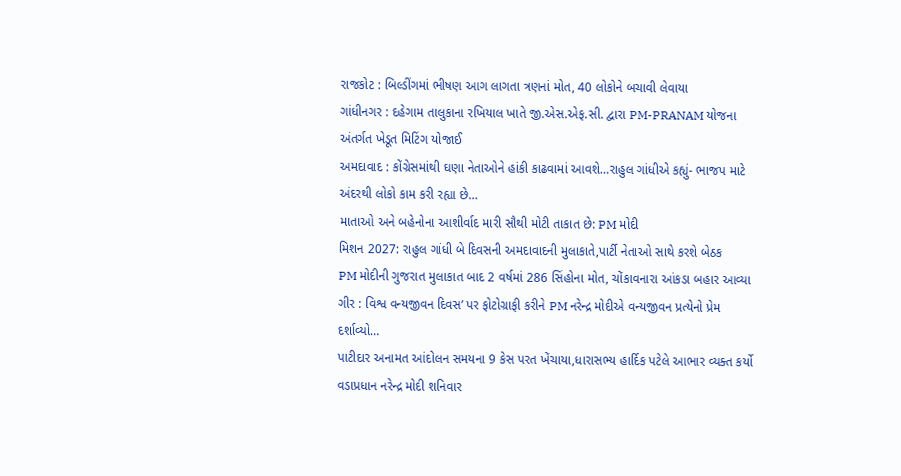રાજકોટ : બિલ્ડીંગમાં ભીષણ આગ લાગતા ત્રણનાં મોત, 40 લોકોને બચાવી લેવાયા
ગાંધીનગર : દહેગામ તાલુકાના રખિયાલ ખાતે જી.એસ.એફ.સી. દ્વારા PM-PRANAM યોજના અંતર્ગત ખેડૂત મિટિંગ યોજાઈ
અમદાવાદ : કોંગ્રેસમાંથી ઘણા નેતાઓને હાંકી કાઢવામાં આવશે…રાહુલ ગાંધીએ કહ્યું- ભાજપ માટે અંદરથી લોકો કામ કરી રહ્યા છે…
માતાઓ અને બહેનોના આશીર્વાદ મારી સૌથી મોટી તાકાત છે: PM મોદી
મિશન 2027: રાહુલ ગાંધી બે દિવસની અમદાવાદની મુલાકાતે,પાર્ટી નેતાઓ સાથે કરશે બેઠક
PM મોદીની ગુજરાત મુલાકાત બાદ 2 વર્ષમાં 286 સિંહોના મોત, ચોંકાવનારા આંકડા બહાર આવ્યા
ગીર : વિશ્વ વન્યજીવન દિવસ’ પર ફોટોગ્રાફી કરીને PM નરેન્દ્ર મોદીએ વન્યજીવન પ્રત્યેનો પ્રેમ દર્શાવ્યો…
પાટીદાર અનામત આંદોલન સમયના 9 કેસ પરત ખેંચાયા,ધારાસભ્ય હાર્દિક પટેલે આભાર વ્યક્ત કર્યો
વડાપ્રધાન નરેન્દ્ર મોદી શનિવાર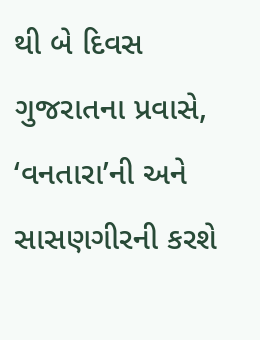થી બે દિવસ ગુજરાતના પ્રવાસે, ‘વનતારા’ની અને સાસણગીરની કરશે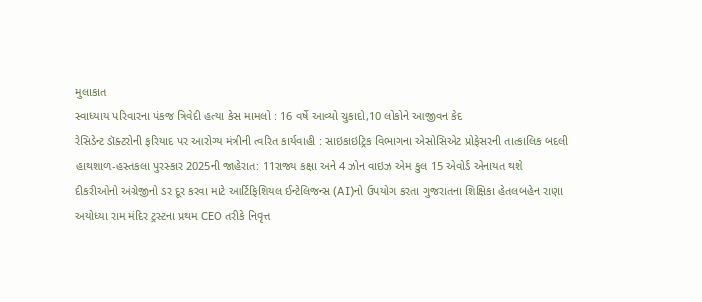મુલાકાત
સ્વાધ્યાય પરિવારના પંકજ ત્રિવેદી હત્યા કેસ મામલો : 16 વર્ષે આવ્યો ચુકાદો,10 લોકોને આજીવન કેદ
રેસિડેન્ટ ડૉક્ટરોની ફરિયાદ પર આરોગ્ય મંત્રીની ત્વરિત કાર્યવાહી : સાઇકાઇટ્રિક વિભાગના એસોસિએટ પ્રોફેસરની તાત્કાલિક બદલી
હાથશાળ-હસ્તકલા પુરસ્કાર 2025ની જાહેરાત: 11રાજ્ય કક્ષા અને 4 ઝોન વાઇઝ એમ કુલ 15 એવોર્ડ એનાયત થશે
દીકરીઓનો અંગ્રેજીનો ડર દૂર કરવા માટે આર્ટિફિશિયલ ઈન્ટેલિજન્સ (AI)નો ઉપયોગ કરતા ગુજરાતના શિક્ષિકા હેતલબહેન રાણા
અયોધ્યા રામ મંદિર ટ્રસ્ટના પ્રથમ CEO તરીકે નિવૃત્ત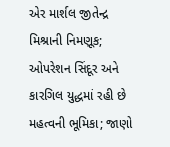એર માર્શલ જીતેન્દ્ર મિશ્રાની નિમણૂક; ઓપરેશન સિંદૂર અને કારગિલ યુદ્ધમાં રહી છે મહત્વની ભૂમિકા; જાણો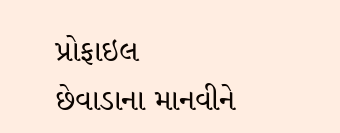પ્રોફાઇલ
છેવાડાના માનવીને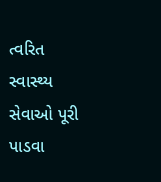ત્વરિત સ્વાસ્થ્ય સેવાઓ પૂરી પાડવા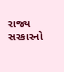રાજ્ય સરકારનો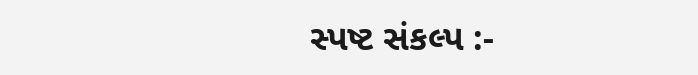સ્પષ્ટ સંકલ્પ :-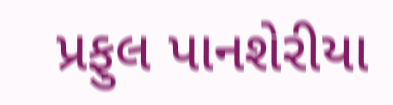પ્રફુલ પાનશેરીયા